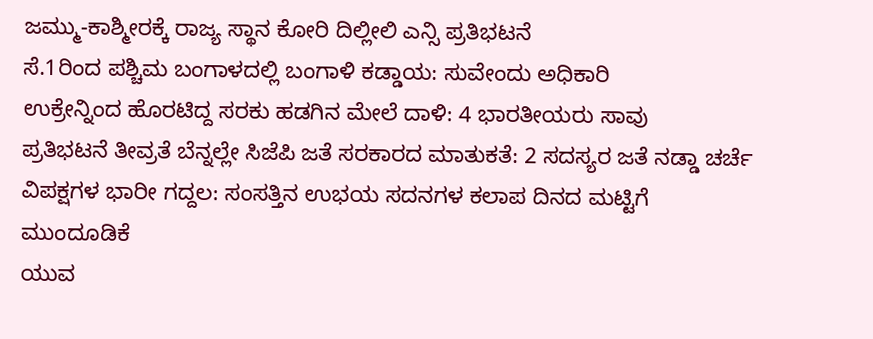ಜಮ್ಮು-ಕಾಶ್ಮೀರಕ್ಕೆ ರಾಜ್ಯ ಸ್ಥಾನ ಕೋರಿ ದಿಲ್ಲೀಲಿ ಎನ್ಸಿ ಪ್ರತಿಭಟನೆ
ಸೆ.1ರಿಂದ ಪಶ್ಚಿಮ ಬಂಗಾಳದಲ್ಲಿ ಬಂಗಾಳಿ ಕಡ್ಡಾಯ: ಸುವೇಂದು ಅಧಿಕಾರಿ
ಉಕ್ರೇನ್ನಿಂದ ಹೊರಟಿದ್ದ ಸರಕು ಹಡಗಿನ ಮೇಲೆ ದಾಳಿ: 4 ಭಾರತೀಯರು ಸಾವು
ಪ್ರತಿಭಟನೆ ತೀವ್ರತೆ ಬೆನ್ನಲ್ಲೇ ಸಿಜೆಪಿ ಜತೆ ಸರಕಾರದ ಮಾತುಕತೆ: 2 ಸದಸ್ಯರ ಜತೆ ನಡ್ಡಾ ಚರ್ಚೆ
ವಿಪಕ್ಷಗಳ ಭಾರೀ ಗದ್ದಲ: ಸಂಸತ್ತಿನ ಉಭಯ ಸದನಗಳ ಕಲಾಪ ದಿನದ ಮಟ್ಟಿಗೆ ಮುಂದೂಡಿಕೆ
ಯುವ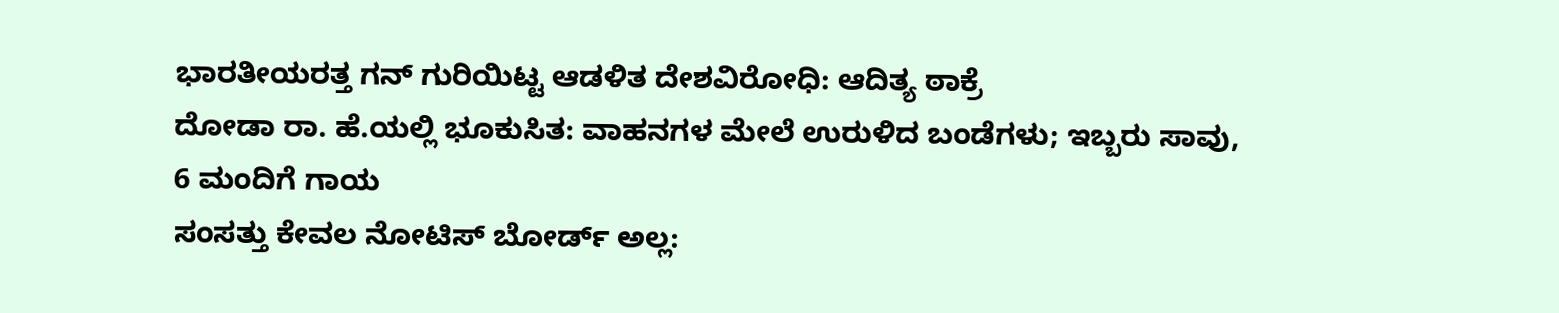ಭಾರತೀಯರತ್ತ ಗನ್ ಗುರಿಯಿಟ್ಟ ಆಡಳಿತ ದೇಶವಿರೋಧಿ: ಆದಿತ್ಯ ಠಾಕ್ರೆ
ದೋಡಾ ರಾ. ಹೆ.ಯಲ್ಲಿ ಭೂಕುಸಿತ: ವಾಹನಗಳ ಮೇಲೆ ಉರುಳಿದ ಬಂಡೆಗಳು; ಇಬ್ಬರು ಸಾವು, 6 ಮಂದಿಗೆ ಗಾಯ
ಸಂಸತ್ತು ಕೇವಲ ನೋಟಿಸ್ ಬೋರ್ಡ್ ಅಲ್ಲ: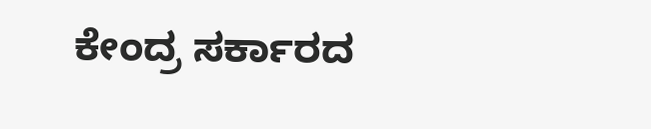ಕೇಂದ್ರ ಸರ್ಕಾರದ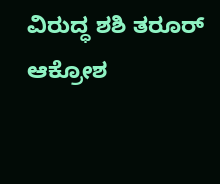ವಿರುದ್ಧ ಶಶಿ ತರೂರ್ ಆಕ್ರೋಶ